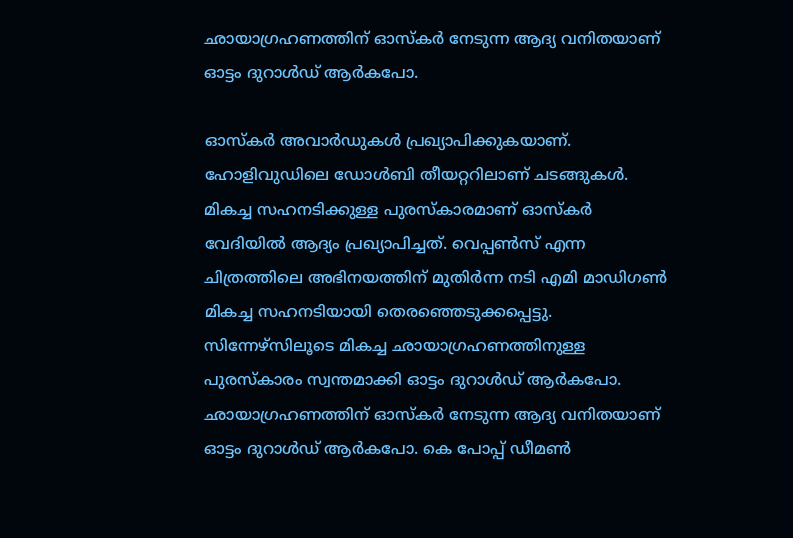ഛായാഗ്രഹണത്തിന് ഓസ്കർ നേടുന്ന ആദ്യ വനിതയാണ് ഓട്ടം ദുറാൾഡ് ആർകപോ.

ഓസ്കർ അവാർഡുകൾ പ്രഖ്യാപിക്കുകയാണ്. ഹോളിവുഡിലെ ഡോൾബി തീയറ്ററിലാണ് ചടങ്ങുകൾ. മികച്ച സഹനടിക്കുള്ള പുരസ്കാരമാണ് ഓസ്കർ വേദിയിൽ ആദ്യം പ്രഖ്യാപിച്ചത്. വെപ്പൺസ് എന്ന ചിത്രത്തിലെ അഭിനയത്തിന് മുതിർന്ന നടി എമി മാഡിഗൺ മികച്ച സഹനടിയായി തെരഞ്ഞെടുക്കപ്പെട്ടു. സിന്നേഴ്സിലൂടെ മികച്ച ഛായാഗ്രഹണത്തിനുള്ള പുരസ്കാരം സ്വന്തമാക്കി ഓട്ടം ദുറാൾഡ് ആർകപോ. ഛായാഗ്രഹണത്തിന് ഓസ്കർ നേടുന്ന ആദ്യ വനിതയാണ് ഓട്ടം ദുറാൾഡ് ആർകപോ. കെ പോപ്പ് ഡീമൺ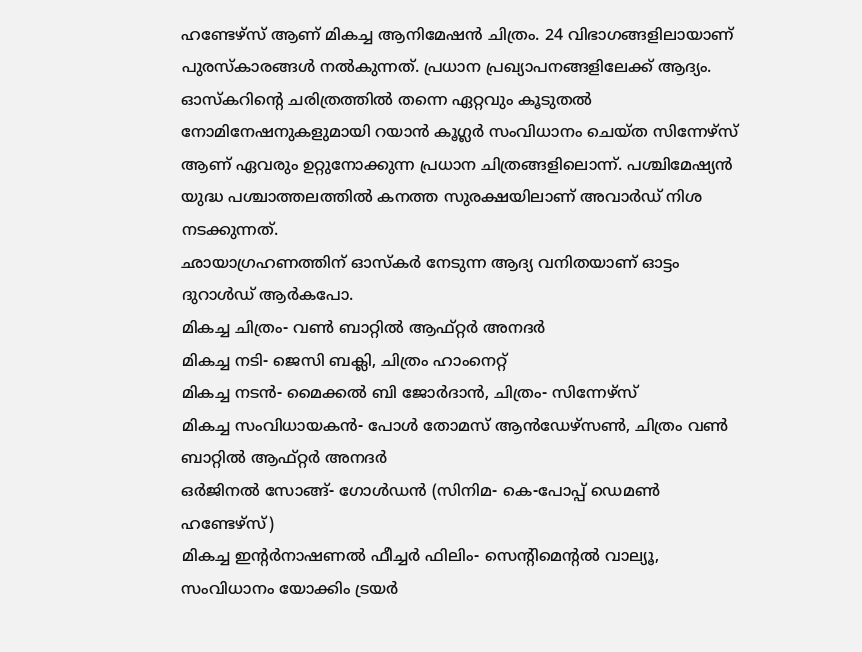ഹണ്ടേഴ്സ് ആണ് മികച്ച ആനിമേഷൻ ചിത്രം. 24 വിഭാഗങ്ങളിലായാണ് പുരസ്കാരങ്ങൾ നൽകുന്നത്. പ്രധാന പ്രഖ്യാപനങ്ങളിലേക്ക് ആദ്യം. ഓസ്കറിന്റെ ചരിത്രത്തിൽ തന്നെ ഏറ്റവും കൂടുതൽ നോമിനേഷനുകളുമായി റയാൻ കൂഗ്ലർ സംവിധാനം ചെയ്ത സിന്നേഴ്സ് ആണ് ഏവരും ഉറ്റുനോക്കുന്ന പ്രധാന ചിത്രങ്ങളിലൊന്ന്. പശ്ചിമേഷ്യൻ യുദ്ധ പശ്ചാത്തലത്തിൽ കനത്ത സുരക്ഷയിലാണ് അവാർഡ് നിശ നടക്കുന്നത്.
ഛായാഗ്രഹണത്തിന് ഓസ്കർ നേടുന്ന ആദ്യ വനിതയാണ് ഓട്ടം ദുറാൾഡ് ആർകപോ.
മികച്ച ചിത്രം- വൺ ബാറ്റിൽ ആഫ്റ്റർ അനദർ
മികച്ച നടി- ജെസി ബക്ലി, ചിത്രം ഹാംനെറ്റ്
മികച്ച നടൻ- മൈക്കൽ ബി ജോർദാൻ, ചിത്രം- സിന്നേഴ്സ്
മികച്ച സംവിധായകൻ- പോൾ തോമസ് ആൻഡേഴ്സൺ, ചിത്രം വൺ ബാറ്റിൽ ആഫ്റ്റർ അനദർ
ഒർജിനൽ സോങ്ങ്- ഗോൾഡൻ (സിനിമ- കെ-പോപ്പ് ഡെമൺ ഹണ്ടേഴ്സ്)
മികച്ച ഇന്റർനാഷണൽ ഫീച്ചർ ഫിലിം- സെന്റിമെന്റൽ വാല്യൂ, സംവിധാനം യോക്കിം ട്രയർ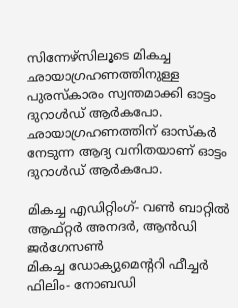സിന്നേഴ്സിലൂടെ മികച്ച ഛായാഗ്രഹണത്തിനുള്ള പുരസ്കാരം സ്വന്തമാക്കി ഓട്ടം ദുറാൾഡ് ആർകപോ. ഛായാഗ്രഹണത്തിന് ഓസ്കർ നേടുന്ന ആദ്യ വനിതയാണ് ഓട്ടം ദുറാൾഡ് ആർകപോ.

മികച്ച എഡിറ്റിംഗ്- വൺ ബാറ്റിൽ ആഫ്റ്റർ അനദർ, ആൻഡി ജർഗേസൺ
മികച്ച ഡോക്യുമെന്ററി ഫീച്ചർ ഫിലിം- നോബഡി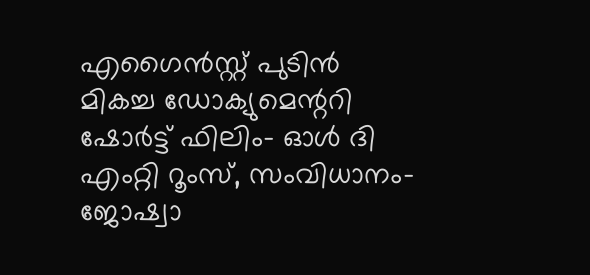എഗൈൻസ്റ്റ് പുടിൻ
മികച്ച ഡോക്യുമെന്ററി ഷോർട്ട് ഫിലിം- ഓൾ ദി എംറ്റി റൂംസ്, സംവിധാനം- ജോഷ്വാ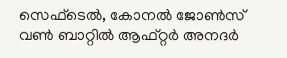സെഫ്ടെൽ, കോനൽ ജോൺസ്
വൺ ബാറ്റിൽ ആഫ്റ്റർ അനദർ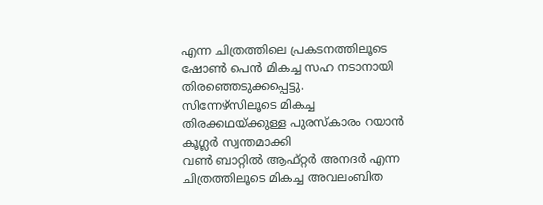എന്ന ചിത്രത്തിലെ പ്രകടനത്തിലൂടെ ഷോൺ പെൻ മികച്ച സഹ നടാനായി തിരഞ്ഞെടുക്കപ്പെട്ടു.
സിന്നേഴ്സിലൂടെ മികച്ച തിരക്കഥയ്ക്കുള്ള പുരസ്കാരം റയാൻ കൂഗ്ലർ സ്വന്തമാക്കി
വൺ ബാറ്റിൽ ആഫ്റ്റർ അനദർ എന്ന ചിത്രത്തിലൂടെ മികച്ച അവലംബിത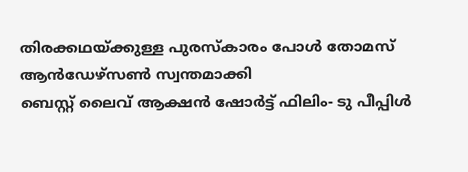തിരക്കഥയ്ക്കുള്ള പുരസ്കാരം പോൾ തോമസ് ആൻഡേഴ്സൺ സ്വന്തമാക്കി
ബെസ്റ്റ് ലൈവ് ആക്ഷൻ ഷോർട്ട് ഫിലിം- ടു പീപ്പിൾ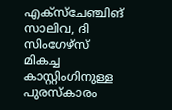എക്സ്ചേഞ്ചിങ് സാലിവ, ദി സിംഗേഴ്സ്
മികച്ച കാസ്റ്റിംഗിനുള്ള പുരസ്കാരം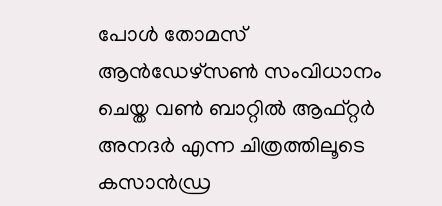പോൾ തോമസ് ആൻഡേഴ്സൺ സംവിധാനം ചെയ്ത വൺ ബാറ്റിൽ ആഫ്റ്റർ അനദർ എന്ന ചിത്രത്തിലൂടെ കസാൻഡ്ര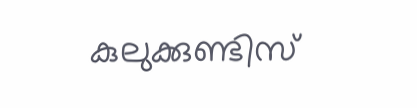കുലുക്കുണ്ടിസ്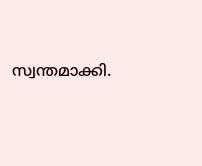സ്വന്തമാക്കി.